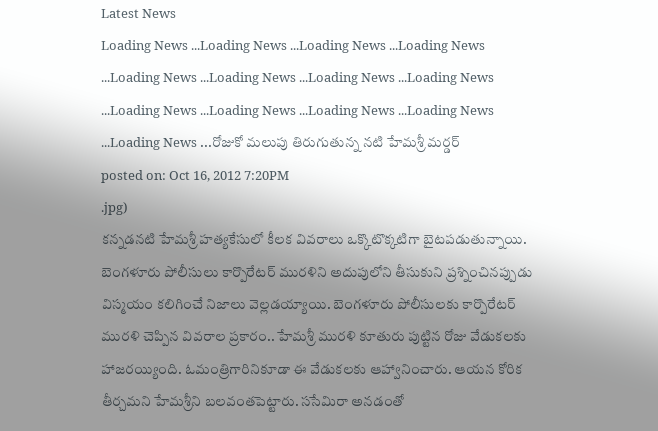Latest News
Loading News ...Loading News ...Loading News ...Loading News ...Loading News ...Loading News ...Loading News ...Loading News ...Loading News ...Loading News ...Loading News ...Loading News ...Loading News ...రోజుకో మలుపు తిరుగుతున్న నటి హేమశ్రీ మర్డర్
posted on: Oct 16, 2012 7:20PM
.jpg)
కన్నడనటి హేమశ్రీ హత్యకేసులో కీలక వివరాలు ఒక్కొటొక్కటిగా బైటపడుతున్నాయి. బెంగళూరు పోలీసులు కార్పొరేటర్ మురళిని అదుపులోని తీసుకుని ప్రశ్నించినప్పుడు విస్మయం కలిగించే నిజాలు వెల్లడయ్యాయి. బెంగళూరు పోలీసులకు కార్పొరేటర్ మురళి చెప్పిన వివరాల ప్రకారం.. హేమశ్రీ మురళి కూతురు పుట్టిన రోజు వేడుకలకు హాజరయ్యింది. ఓమంత్రిగారినికూడా ఈ వేడుకలకు ఆహ్వానించారు. ఆయన కోరిక తీర్చమని హేమశ్రీని బలవంతపెట్టారు. ససేమిరా అనడంతో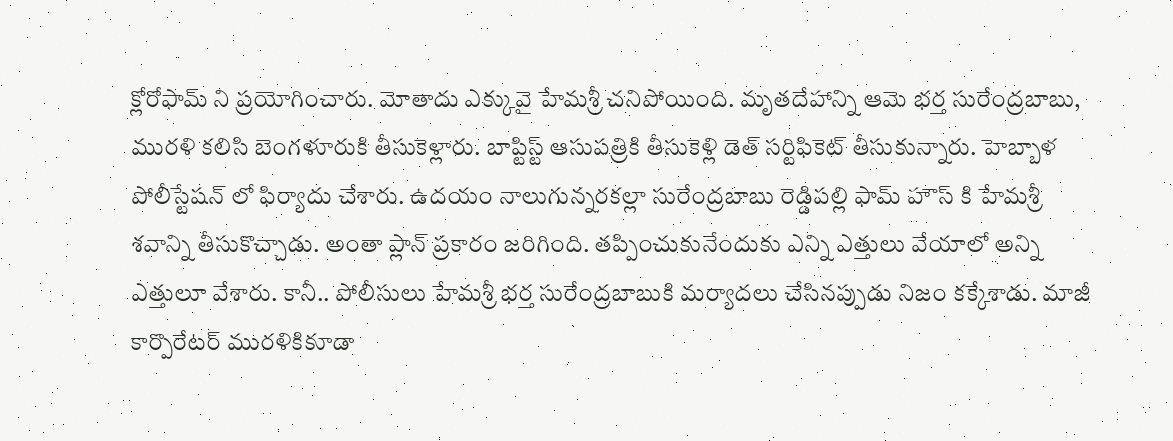క్లోరోఫామ్ ని ప్రయోగించారు. మోతాదు ఎక్కువై హేమశ్రీ చనిపోయింది. మృతదేహాన్ని ఆమె భర్త సురేంద్రబాబు, మురళి కలిసి బెంగళూరుకి తీసుకెళ్లారు. బాప్టిస్ట్ ఆసుపత్రికి తీసుకెళ్లి డెత్ సర్టిఫికెట్ తీసుకున్నారు. హెబ్బాళ పోలీస్టేషన్ లో ఫిర్యాదు చేశారు. ఉదయం నాలుగున్నరకల్లా సురేంద్రబాబు రెడ్డిపల్లి ఫామ్ హౌస్ కి హేమశ్రీ శవాన్ని తీసుకొచ్చాడు. అంతా ప్లాన్ ప్రకారం జరిగింది. తప్పించుకునేందుకు ఎన్ని ఎత్తులు వేయాలో అన్ని ఎత్తులూ వేశారు. కానీ.. పోలీసులు హేమశ్రీ భర్త సురేంద్రబాబుకి మర్యాదలు చేసినప్పుడు నిజం కక్కేశాడు. మాజీ కార్పొరేటర్ మురళికికూడా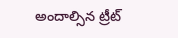అందాల్సిన ట్రీట్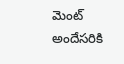మెంట్ అందేసరికి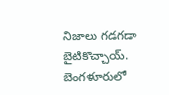నిజాలు గడగడా బైటికొచ్చాయ్. బెంగళూరులో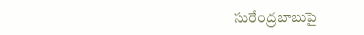సురేంద్రబాబుపై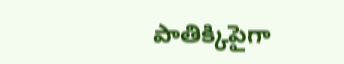పాతిక్కిపైగా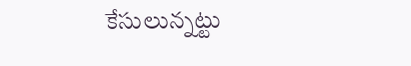కేసులున్నట్టు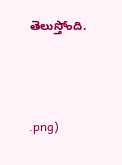తెలుస్తోంది.



.png)